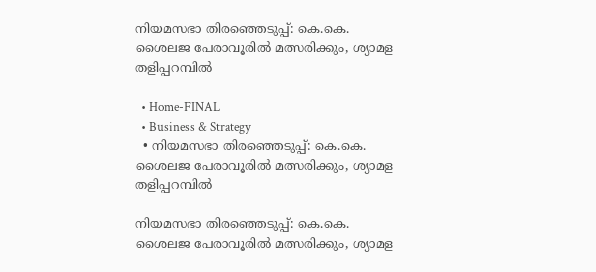നിയമസഭാ തിരഞ്ഞെടുപ്പ്: കെ.കെ. ശൈലജ പേരാവൂരിൽ മത്സരിക്കും, ശ്യാമള തളിപ്പറമ്പിൽ

  • Home-FINAL
  • Business & Strategy
  • നിയമസഭാ തിരഞ്ഞെടുപ്പ്: കെ.കെ. ശൈലജ പേരാവൂരിൽ മത്സരിക്കും, ശ്യാമള തളിപ്പറമ്പിൽ

നിയമസഭാ തിരഞ്ഞെടുപ്പ്: കെ.കെ. ശൈലജ പേരാവൂരിൽ മത്സരിക്കും, ശ്യാമള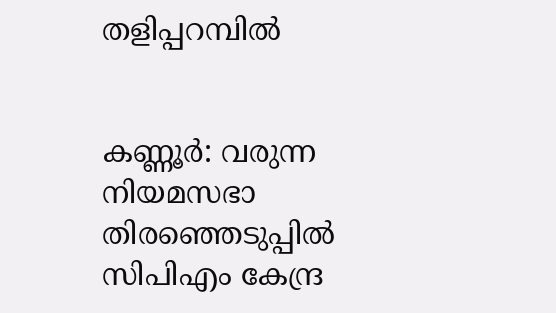തളിപ്പറമ്പിൽ


കണ്ണൂർ: വരുന്ന നിയമസഭാ തിരഞ്ഞെടുപ്പിൽ സിപിഎം കേന്ദ്ര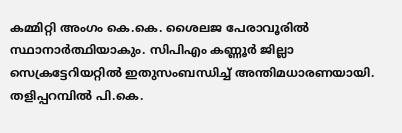കമ്മിറ്റി അംഗം കെ.കെ. ശൈലജ പേരാവൂരിൽ സ്ഥാനാർത്ഥിയാകും. സിപിഎം കണ്ണൂർ ജില്ലാ സെക്രട്ടേറിയറ്റിൽ ഇതുസംബന്ധിച്ച് അന്തിമധാരണയായി. തളിപ്പറമ്പിൽ പി.കെ.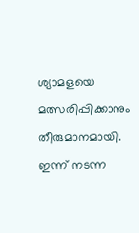ശ്യാമളയെ മത്സരിപ്പിക്കാനും തീരുമാനമായി. ഇന്ന് നടന്ന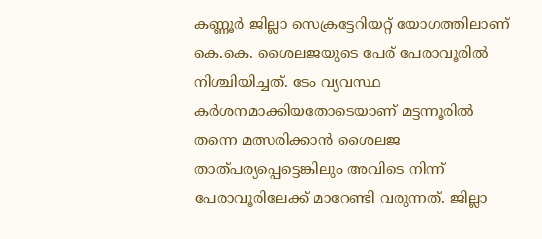കണ്ണൂർ ജില്ലാ സെക്രട്ടേറിയറ്റ് യോഗത്തിലാണ് കെ.കെ. ശൈലജയുടെ പേര് പേരാവൂരിൽ നിശ്ചിയിച്ചത്. ടേം വ്യവസ്ഥ കർശനമാക്കിയതോടെയാണ് മട്ടന്നൂരിൽ തന്നെ മത്സരിക്കാൻ ശൈലജ താത്പര്യപ്പെട്ടെങ്കിലും അവിടെ നിന്ന് പേരാവൂരിലേക്ക് മാറേണ്ടി വരുന്നത്‌. ജില്ലാ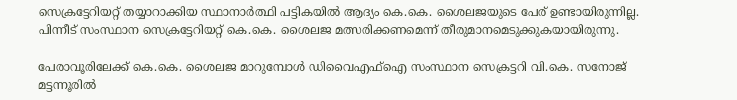സെക്രട്ടേറിയറ്റ് തയ്യാറാക്കിയ സ്ഥാനാർത്ഥി പട്ടികയിൽ ആദ്യം കെ.കെ. ശൈലജയുടെ പേര് ഉണ്ടായിരുന്നില്ല. പിന്നീട് സംസ്ഥാന സെക്രട്ടേറിയറ്റ് കെ.കെ. ശൈലജ മത്സരിക്കണമെന്ന് തീരുമാനമെടുക്കുകയായിരുന്നു.

പേരാവൂരിലേക്ക് കെ.കെ. ശൈലജ മാറുമ്പോൾ ഡിവൈഎഫ്ഐ സംസ്ഥാന സെക്രട്ടറി വി.കെ. സനോജ് മട്ടന്നൂരിൽ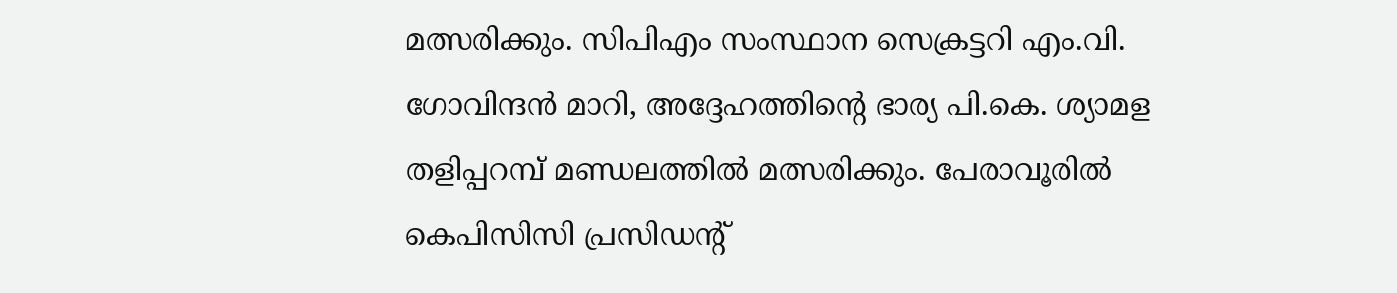മത്സരിക്കും. സിപിഎം സംസ്ഥാന സെക്രട്ടറി എം.വി. ഗോവിന്ദൻ മാറി, അദ്ദേഹത്തിന്റെ ഭാര്യ പി.കെ. ശ്യാമള തളിപ്പറമ്പ് മണ്ഡലത്തിൽ മത്സരിക്കും. പേരാവൂരിൽ കെപിസിസി പ്രസിഡന്റ്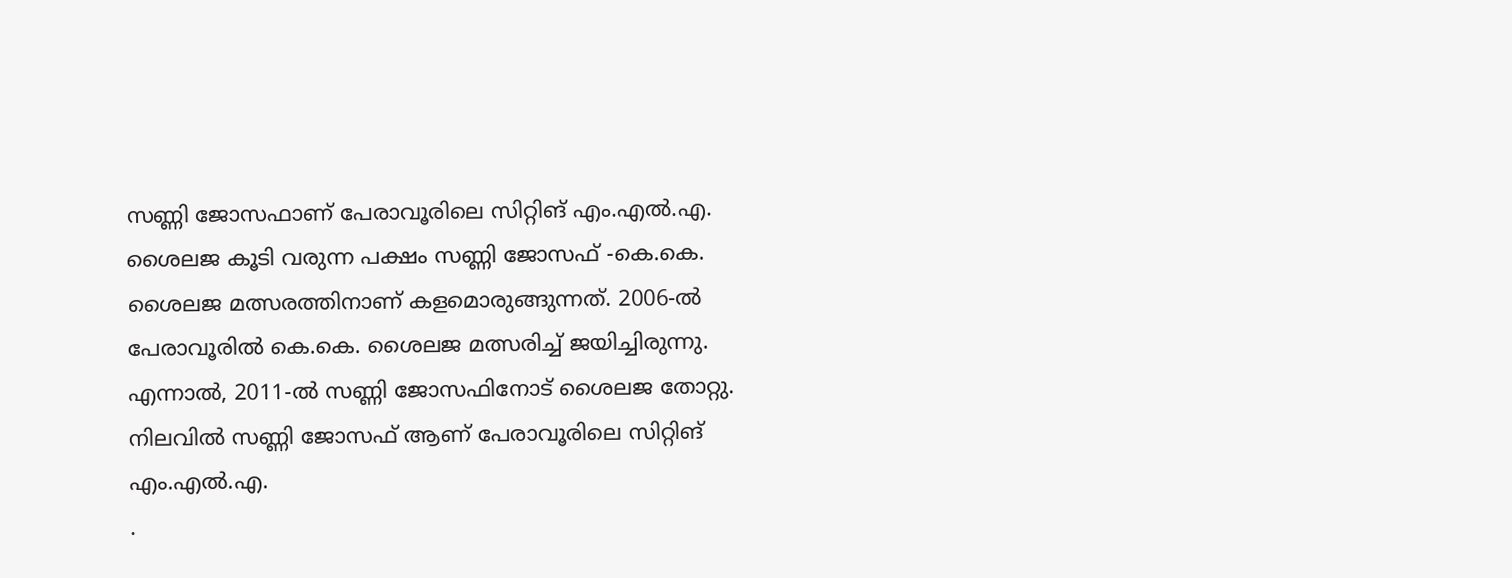സണ്ണി ജോസഫാണ് പേരാവൂരിലെ സിറ്റിങ് എം.എൽ.എ. ശൈലജ കൂടി വരുന്ന പക്ഷം സണ്ണി ജോസഫ്‌ -കെ.കെ. ശൈലജ മത്സരത്തിനാണ് കളമൊരുങ്ങുന്നത്‌. 2006-ൽ പേരാവൂരിൽ കെ.കെ. ശൈലജ മത്സരിച്ച് ജയിച്ചിരുന്നു. എന്നാൽ, 2011-ൽ സണ്ണി ജോസഫിനോട് ശൈലജ തോറ്റു. നിലവിൽ സണ്ണി ജോസഫ് ആണ് പേരാവൂരിലെ സിറ്റിങ് എം.എൽ.എ.
.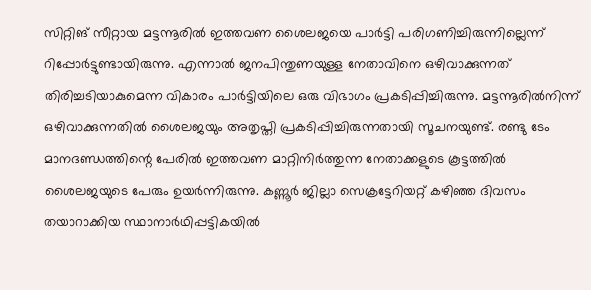സിറ്റിങ് സീറ്റായ മട്ടന്നൂരിൽ ഇത്തവണ ശൈലജയെ പാർട്ടി പരിഗണിച്ചിരുന്നില്ലെന്ന്‌ റിപ്പോർട്ടുണ്ടായിരുന്നു. എന്നാൽ ജനപിന്തുണയുള്ള നേതാവിനെ ഒഴിവാക്കുന്നത് തിരിച്ചടിയാകുമെന്ന വികാരം പാർട്ടിയിലെ ഒരു വിഭാഗം പ്രകടിപ്പിച്ചിരുന്നു. മട്ടന്നൂരിൽനിന്ന് ഒഴിവാക്കുന്നതിൽ ശൈലജയും അതൃപ്തി പ്രകടിപ്പിച്ചിരുന്നതായി സൂചനയുണ്ട്. രണ്ടു ടേം മാനദണ്ഡത്തിന്റെ പേരിൽ ഇത്തവണ മാറ്റിനിർത്തുന്ന നേതാക്കളുടെ കൂട്ടത്തിൽ ശൈലജയുടെ പേരും ഉയർന്നിരുന്നു. കണ്ണൂർ ജില്ലാ സെക്രട്ടേറിയറ്റ് കഴിഞ്ഞ ദിവസം തയാറാക്കിയ സ്ഥാനാർഥിപ്പട്ടികയിൽ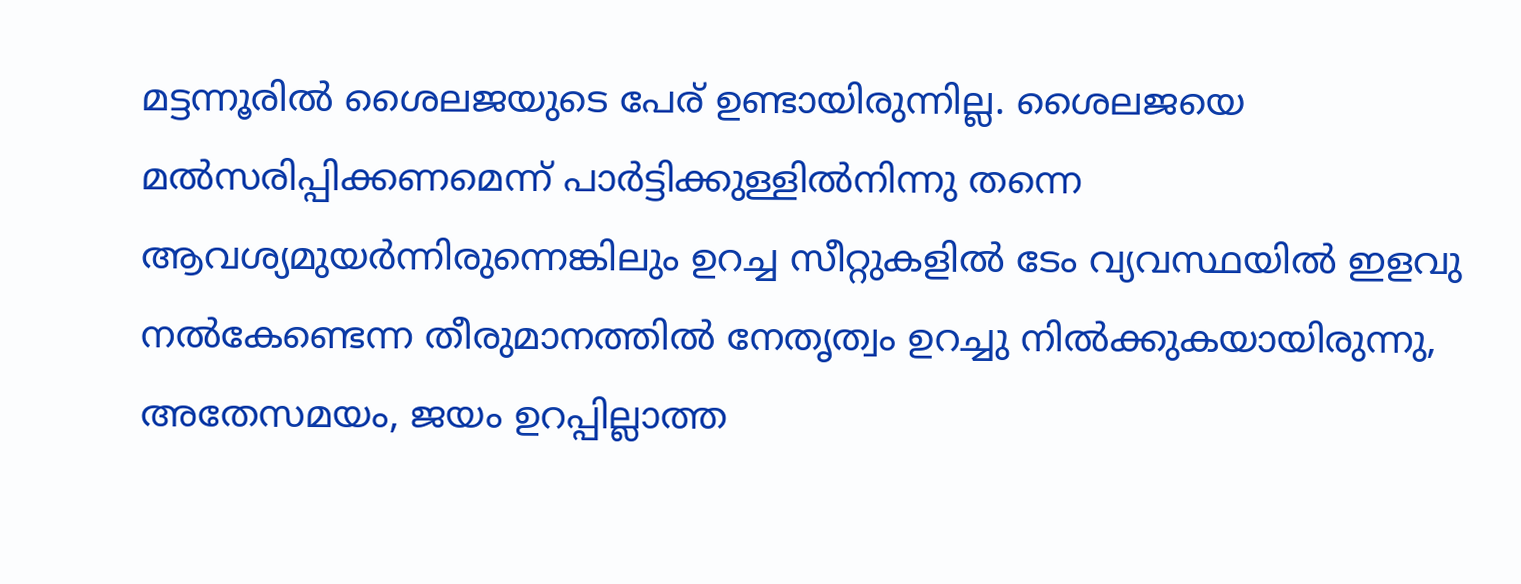മട്ടന്നൂരിൽ ശൈലജയുടെ പേര് ഉണ്ടായിരുന്നില്ല. ശൈലജയെ മൽസരിപ്പിക്കണമെന്ന് പാർട്ടിക്കുള്ളിൽനിന്നു തന്നെ ആവശ്യമുയർന്നിരുന്നെങ്കിലും ഉറച്ച സീറ്റുകളിൽ ടേം വ്യവസ്ഥയിൽ ഇളവു നൽകേണ്ടെന്ന തീരുമാനത്തിൽ നേതൃത്വം ഉറച്ചു നിൽക്കുകയായിരുന്നു, അതേസമയം, ജയം ഉറപ്പില്ലാത്ത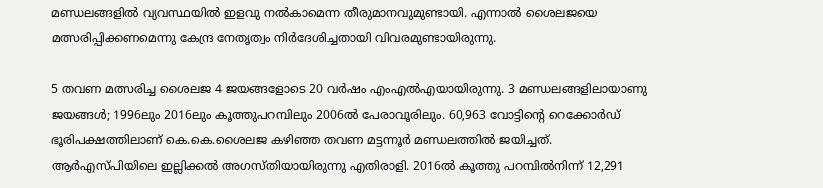മണ്ഡലങ്ങളിൽ വ്യവസ്ഥയിൽ ഇളവു നൽകാമെന്ന തീരുമാനവുമുണ്ടായി. എന്നാൽ ശൈലജയെ മത്സരിപ്പിക്കണമെന്നു കേന്ദ്ര നേതൃത്വം നിർദേശിച്ചതായി വിവരമുണ്ടായിരുന്നു.

5 തവണ മത്സരിച്ച ശൈലജ 4 ജയങ്ങളോടെ 20 വർഷം എംഎൽഎയായിരുന്നു. 3 മണ്ഡലങ്ങളിലായാണു ജയങ്ങൾ; 1996ലും 2016ലും കൂത്തുപറമ്പിലും 2006ൽ പേരാവൂരിലും. 60,963 വോട്ടിന്റെ റെക്കോർഡ് ഭൂരിപക്ഷത്തിലാണ് കെ.കെ.ശൈലജ കഴിഞ്ഞ തവണ മട്ടന്നൂർ മണ്ഡലത്തിൽ ജയിച്ചത്. ആർഎസ്പിയിലെ ഇല്ലിക്കൽ അഗസ്തിയായിരുന്നു എതിരാളി. 2016ൽ കൂത്തു പറമ്പിൽനിന്ന് 12,291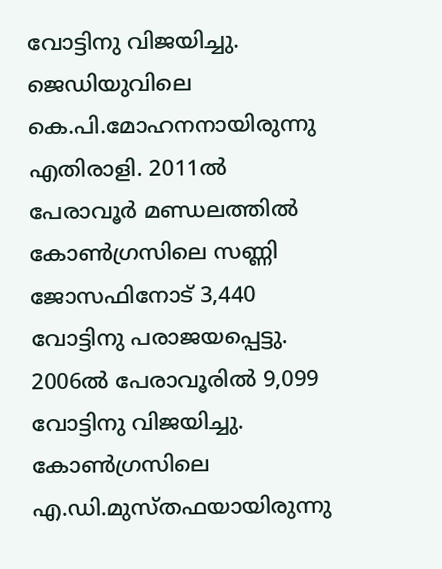വോട്ടിനു വിജയിച്ചു. ജെഡിയുവിലെ കെ.പി.മോഹനനായിരുന്നു എതിരാളി. 2011ൽ പേരാവൂർ മണ്ഡലത്തിൽ കോൺഗ്രസിലെ സണ്ണി ജോസഫിനോട് 3,440 വോട്ടിനു പരാജയപ്പെട്ടു. 2006ൽ പേരാവൂരിൽ 9,099 വോട്ടിനു വിജയിച്ചു. കോൺഗ്രസിലെ എ.ഡി.മുസ്തഫയായിരുന്നു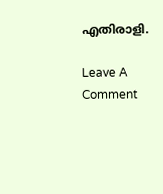എതിരാളി.

Leave A Comment